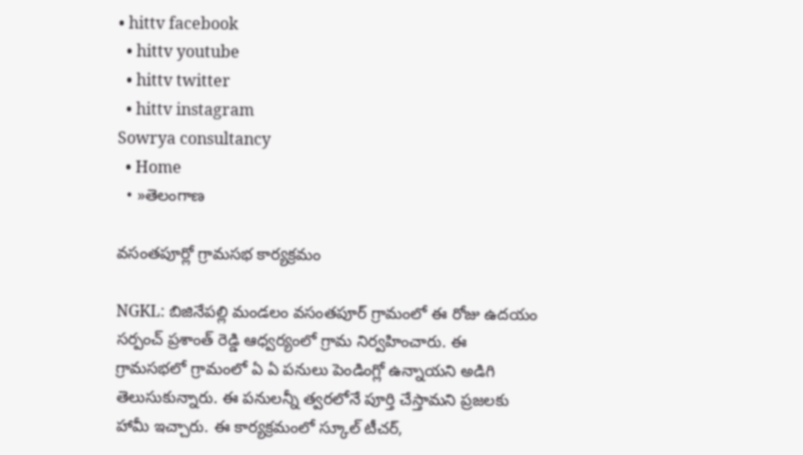• hittv facebook
  • hittv youtube
  • hittv twitter
  • hittv instagram
Sowrya consultancy
  • Home
  • »తెలంగాణ

వసంతపూర్లో గ్రామసభ కార్యక్రమం

NGKL: బిజినేపల్లి మండలం వసంతపూర్ గ్రామంలో ఈ రోజు ఉదయం సర్పంచ్ ప్రశాంత్ రెడ్డి ఆధ్వర్యంలో గ్రామ నిర్వహించారు. ఈ గ్రామసభలో గ్రామంలో ఏ ఏ పనులు పెండింగ్లో ఉన్నాయని అడిగి తెలుసుకున్నారు. ఈ పనులన్నీ త్వరలోనే పూర్తి చేస్తామని ప్రజలకు హామీ ఇచ్చారు. ఈ కార్యక్రమంలో స్కూల్ టీచర్,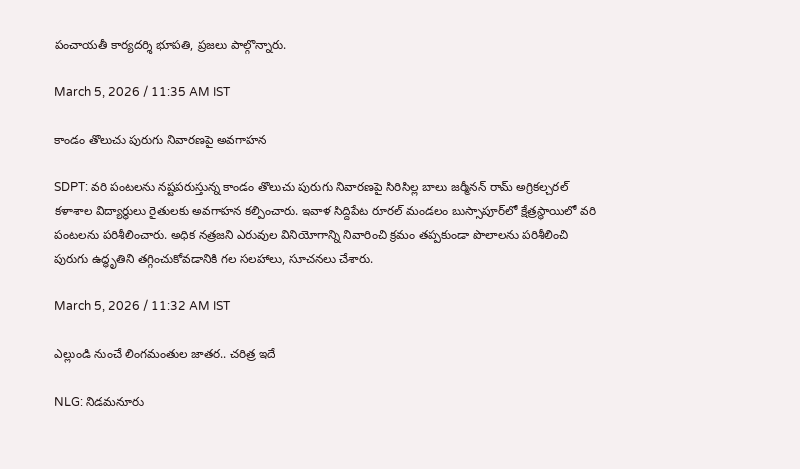పంచాయతీ కార్యదర్శి భూపతి, ప్రజలు పాల్గొన్నారు.

March 5, 2026 / 11:35 AM IST

కాండం తొలుచు పురుగు నివారణపై అవగాహన

SDPT: వరి పంటలను నష్టపరుస్తున్న కాండం తొలుచు పురుగు నివారణపై సిరిసిల్ల బాలు జర్మీనన్ రామ్ అగ్రికల్చరల్ కళాశాల విద్యార్థులు రైతులకు అవగాహన కల్పించారు. ఇవాళ సిద్దిపేట రూరల్ మండలం బుస్సాపూర్‌లో క్షేత్రస్థాయిలో వరి పంటలను పరిశీలించారు. అధిక నత్రజని ఎరువుల వినియోగాన్ని నివారించి క్రమం తప్పకుండా పొలాలను పరిశీలించి పురుగు ఉద్ధృతిని తగ్గించుకోవడానికి గల సలహాలు, సూచనలు చేశారు.

March 5, 2026 / 11:32 AM IST

ఎల్లుండి నుంచే లింగమంతుల జాతర.. చరిత్ర ఇదే

NLG: నిడమనూరు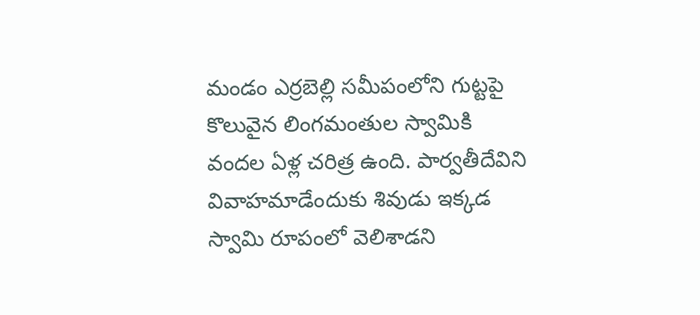మండం ఎర్రబెల్లి సమీపంలోని గుట్టపై కొలువైన లింగమంతుల స్వామికి వందల ఏళ్ల చరిత్ర ఉంది. పార్వతీదేవిని వివాహమాడేందుకు శివుడు ఇక్కడ స్వామి రూపంలో వెలిశాడని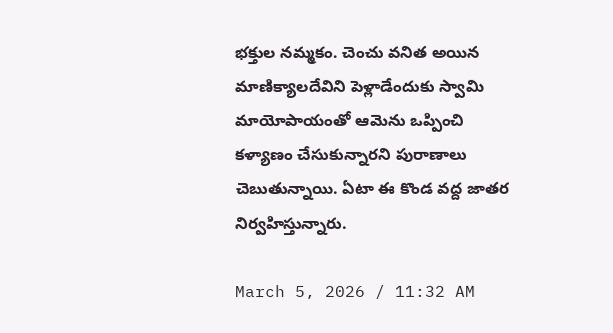భక్తుల నమ్మకం. చెంచు వనిత అయిన మాణిక్యాలదేవిని పెళ్లాడేందుకు స్వామి మాయోపాయంతో ఆమెను ఒప్పించి కళ్యాణం చేసుకున్నారని పురాణాలు చెబుతున్నాయి. ఏటా ఈ కొండ వద్ద జాతర నిర్వహిస్తున్నారు.

March 5, 2026 / 11:32 AM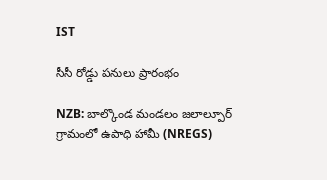IST

సీసీ రోడ్డు పనులు ప్రారంభం

NZB: బాల్కొండ మండలం జలాల్పూర్ గ్రామంలో ఉపాధి హామీ (NREGS)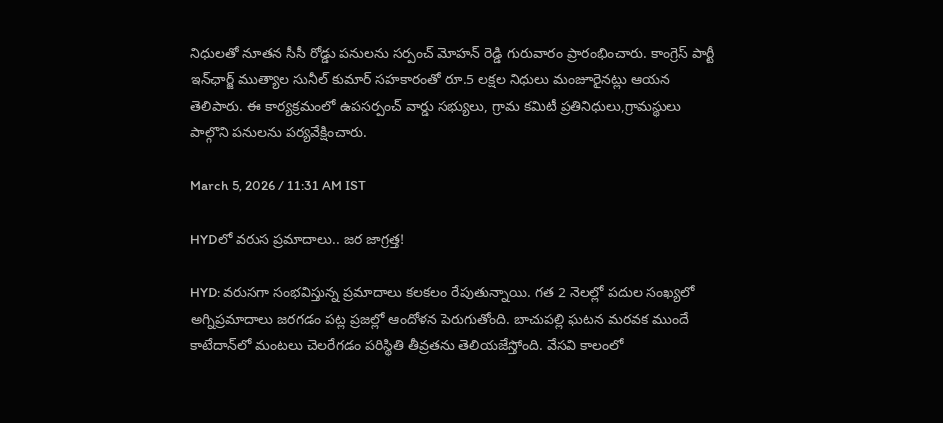నిధులతో నూతన సీసీ రోడ్డు పనులను సర్పంచ్ మోహన్ రెడ్డి గురువారం ప్రారంభించారు. కాంగ్రెస్ పార్టీ ఇన్‌ఛార్జ్ ముత్యాల సునీల్ కుమార్ సహకారంతో రూ.5 లక్షల నిధులు మంజూరైనట్లు ఆయన తెలిపారు. ఈ కార్యక్రమంలో ఉపసర్పంచ్ వార్డు సభ్యులు, గ్రామ కమిటీ ప్రతినిధులు,గ్రామస్థులు పాల్గొని పనులను పర్యవేక్షించారు.

March 5, 2026 / 11:31 AM IST

HYDలో వరుస ప్రమాదాలు.. జర జాగ్రత్త!

HYD: వరుసగా సంభవిస్తున్న ప్రమాదాలు కలకలం రేపుతున్నాయి. గత 2 నెలల్లో పదుల సంఖ్యలో అగ్నిప్రమాదాలు జరగడం పట్ల ప్రజల్లో ఆందోళన పెరుగుతోంది. బాచుపల్లి ఘటన మరవక ముందే కాటేదాన్‌లో మంటలు చెలరేగడం పరిస్థితి తీవ్రతను తెలియజేస్తోంది. వేసవి కాలంలో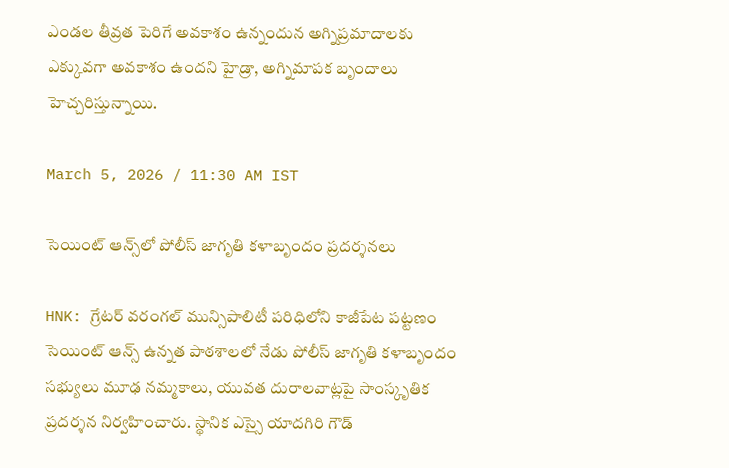ఎండల తీవ్రత పెరిగే అవకాశం ఉన్నందున అగ్నిప్రమాదాలకు ఎక్కువగా అవకాశం ఉందని హైడ్రా, అగ్నిమాపక బృందాలు హెచ్చరిస్తున్నాయి.

March 5, 2026 / 11:30 AM IST

సెయింట్ ఆన్స్‌లో పోలీస్ జాగృతి కళాబృందం ప్రదర్శనలు

HNK: గ్రేటర్ వరంగల్ మున్సిపాలిటీ పరిధిలోని కాజీపేట పట్టణం సెయింట్ ఆన్స్ ఉన్నత పాఠశాలలో నేడు పోలీస్ జాగృతి కళాబృందం సభ్యులు మూఢ నమ్మకాలు, యువత దురాలవాట్లపై సాంస్కృతిక ప్రదర్శన నిర్వహించారు. స్థానిక ఎస్సై యాదగిరి గౌడ్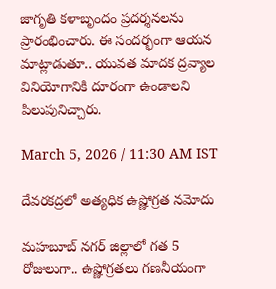జాగృతి కళాబృందం ప్రదర్శనలను ప్రారంభించారు. ఈ సందర్భంగా ఆయన మాట్లాడుతూ.. యువత మాదక ద్రవ్యాల వినియోగానికి దూరంగా ఉండాలని పిలుపునిచ్చారు.

March 5, 2026 / 11:30 AM IST

దేవరకద్రలో అత్యధిక ఉష్ణోగ్రత నమోదు

మహబూబ్ నగర్ జిల్లాలో గత 5 రోజులుగా.. ఉష్ణోగ్రతలు గణనీయంగా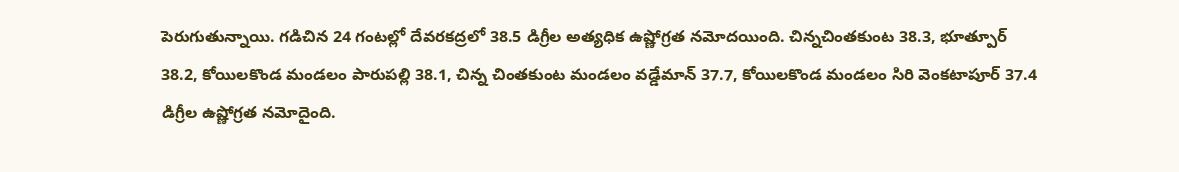పెరుగుతున్నాయి. గడిచిన 24 గంటల్లో దేవరకద్రలో 38.5 డిగ్రీల అత్యధిక ఉష్ణోగ్రత నమోదయింది. చిన్నచింతకుంట 38.3, భూత్పూర్ 38.2, కోయిలకొండ మండలం పారుపల్లి 38.1, చిన్న చింతకుంట మండలం వడ్డేమాన్ 37.7, కోయిలకొండ మండలం సిరి వెంకటాపూర్ 37.4 డిగ్రీల ఉష్ణోగ్రత నమోదైంది.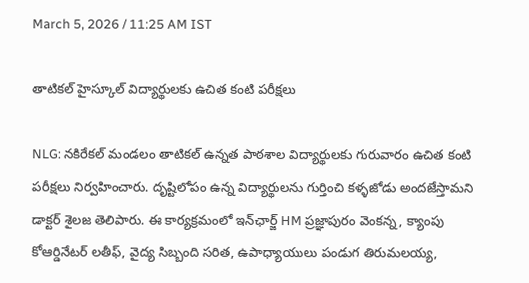March 5, 2026 / 11:25 AM IST

తాటికల్ హైస్కూల్ విద్యార్థులకు ఉచిత కంటి పరీక్షలు

NLG: నకిరేకల్ మండలం తాటికల్ ఉన్నత పాఠశాల విద్యార్థులకు గురువారం ఉచిత కంటి పరీక్షలు నిర్వహించారు. దృష్టిలోపం ఉన్న విద్యార్థులను గుర్తించి కళ్ళజోడు అందజేస్తామని డాక్టర్ శైలజ తెలిపారు. ఈ కార్యక్రమంలో ఇన్‌ఛార్జ్ HM ప్రజ్ఞాపురం వెంకన్న, క్యాంపు కోఆర్డినేటర్ లతీఫ్, వైద్య సిబ్బంది సరిత, ఉపాధ్యాయులు పండుగ తిరుమలయ్య,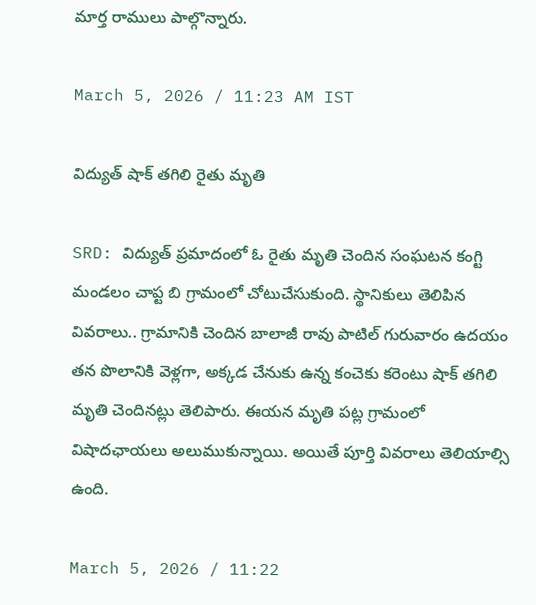మార్త రాములు పాల్గొన్నారు.

March 5, 2026 / 11:23 AM IST

విద్యుత్ షాక్ తగిలి రైతు మృతి

SRD: విద్యుత్ ప్రమాదంలో ఓ రైతు మృతి చెందిన సంఘటన కంగ్టి మండలం చాప్ట బి గ్రామంలో చోటుచేసుకుంది. స్థానికులు తెలిపిన వివరాలు.. గ్రామానికి చెందిన బాలాజీ రావు పాటిల్ గురువారం ఉదయం తన పొలానికి వెళ్లగా, అక్కడ చేనుకు ఉన్న కంచెకు కరెంటు షాక్ తగిలి మృతి చెందినట్లు తెలిపారు. ఈయన మృతి పట్ల గ్రామంలో విషాదఛాయలు అలుముకున్నాయి. అయితే పూర్తి వివరాలు తెలియాల్సి ఉంది.

March 5, 2026 / 11:22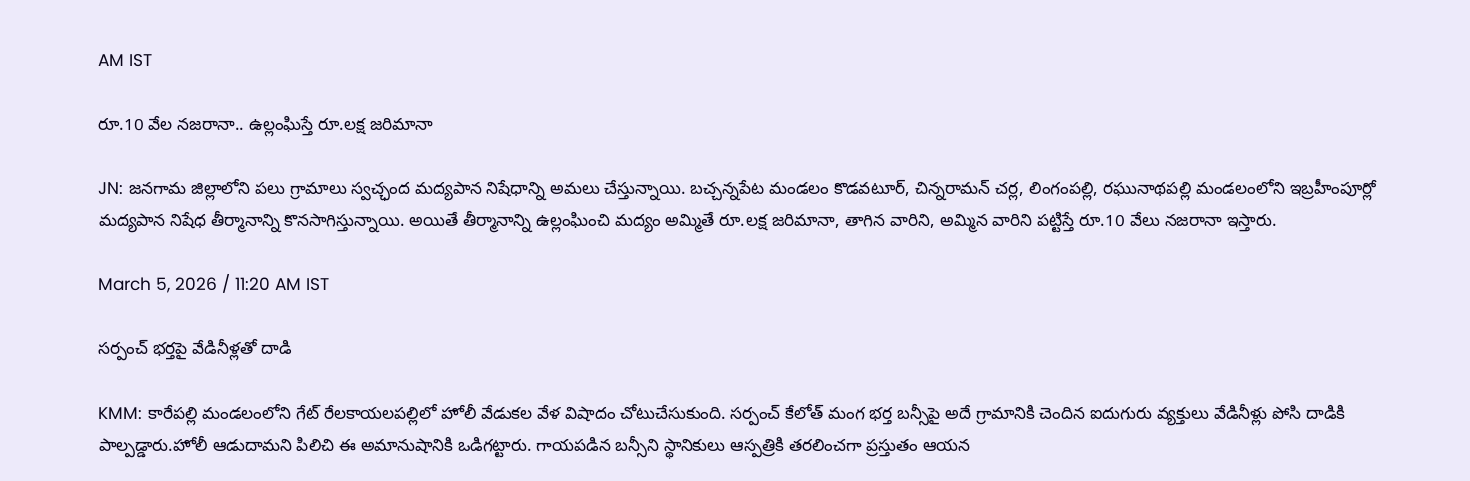AM IST

రూ.10 వేల నజరానా.. ఉల్లంఘిస్తే రూ.లక్ష జరిమానా

JN: జనగామ జిల్లాలోని పలు గ్రామాలు స్వచ్ఛంద మద్యపాన నిషేధాన్ని అమలు చేస్తున్నాయి. బచ్చన్నపేట మండలం కొడవటూర్, చిన్నరామన్ చర్ల, లింగంపల్లి, రఘునాథపల్లి మండలంలోని ఇబ్రహీంపూర్లో మద్యపాన నిషేధ తీర్మానాన్ని కొనసాగిస్తున్నాయి. అయితే తీర్మానాన్ని ఉల్లంఘించి మద్యం అమ్మితే రూ.లక్ష జరిమానా, తాగిన వారిని, అమ్మిన వారిని పట్టిస్తే రూ.10 వేలు నజరానా ఇస్తారు.

March 5, 2026 / 11:20 AM IST

సర్పంచ్ భర్తపై వేడినీళ్లతో దాడి

KMM: కారేపల్లి మండలంలోని గేట్‌ రేలకాయలపల్లిలో హోలీ వేడుకల వేళ విషాదం చోటుచేసుకుంది. సర్పంచ్ కేలోత్ మంగ భర్త బన్సీపై అదే గ్రామానికి చెందిన ఐదుగురు వ్యక్తులు వేడినీళ్లు పోసి దాడికి పాల్పడ్డారు.హోలీ ఆడుదామని పిలిచి ఈ అమానుషానికి ఒడిగట్టారు. గాయపడిన బన్సీని స్థానికులు ఆస్పత్రికి తరలించగా ప్రస్తుతం ఆయన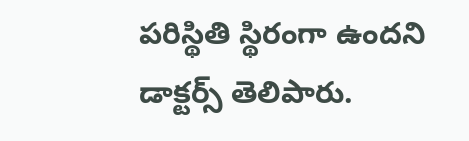పరిస్థితి స్థిరంగా ఉందని డాక్టర్స్ తెలిపారు.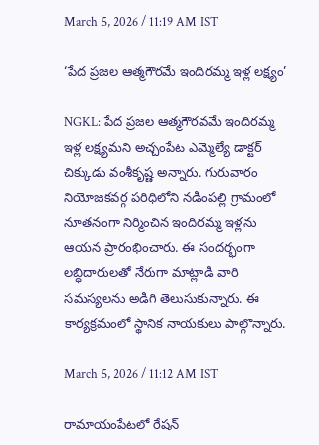March 5, 2026 / 11:19 AM IST

‘పేద ప్రజల ఆత్మగౌరమే ఇందిరమ్మ ఇళ్ల లక్ష్యం’

NGKL: పేద ప్రజల ఆత్మగౌరవమే ఇందిరమ్మ ఇళ్ల లక్ష్యమని అచ్చంపేట ఎమ్మెల్యే డాక్టర్ చిక్కుడు వంశీకృష్ణ అన్నారు. గురువారం నియోజకవర్గ పరిధిలోని నడింపల్లి గ్రామంలో నూతనంగా నిర్మించిన ఇందిరమ్మ ఇళ్లను ఆయన ప్రారంభించారు. ఈ సందర్భంగా లబ్ధిదారులతో నేరుగా మాట్లాడి వారి సమస్యలను అడిగి తెలుసుకున్నారు. ఈ కార్యక్రమంలో స్థానిక నాయకులు పాల్గొన్నారు.

March 5, 2026 / 11:12 AM IST

రామాయంపేటలో రేషన్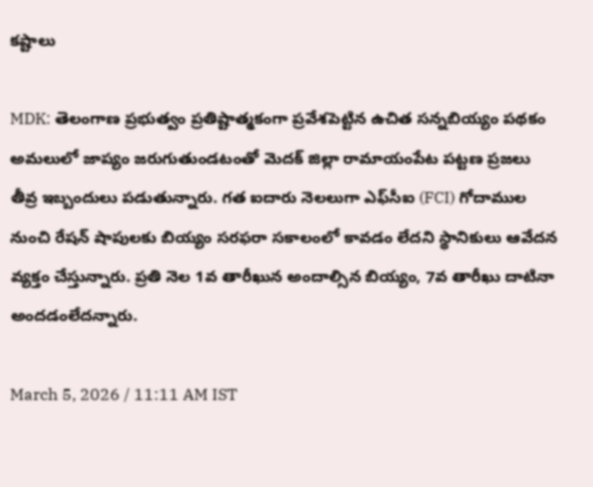కష్టాలు

MDK: తెలంగాణ ప్రభుత్వం ప్రతిష్టాత్మకంగా ప్రవేశపెట్టిన ఉచిత సన్నబియ్యం పథకం అమలులో జాప్యం జరుగుతుండటంతో మెదక్ జిల్లా రామాయంపేట పట్టణ ప్రజలు తీవ్ర ఇబ్బందులు పడుతున్నారు. గత ఐదారు నెలలుగా ఎఫ్‌సీఐ (FCI) గోదాముల నుంచి రేషన్ షాపులకు బియ్యం సరఫరా సకాలంలో కావడం లేదని స్థానికులు ఆవేదన వ్యక్తం చేస్తున్నారు. ప్రతి నెల 1వ తారీఖున అందాల్సిన బియ్యం, 7వ తారీఖు దాటినా అందడంలేదన్నారు.

March 5, 2026 / 11:11 AM IST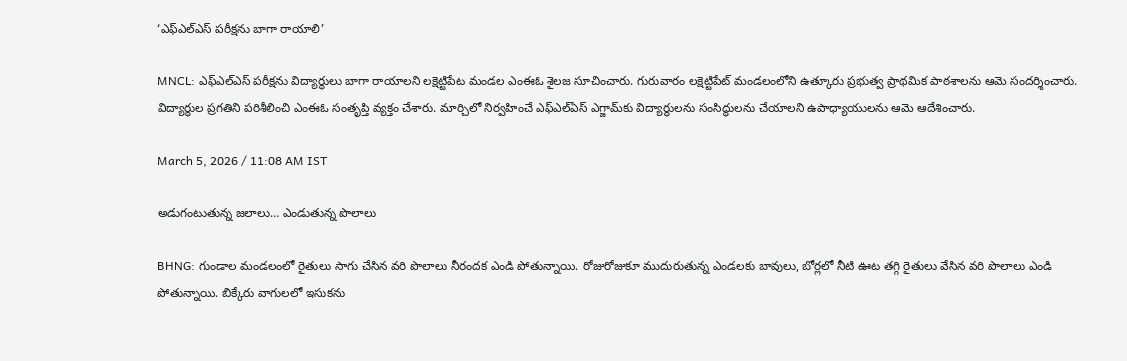‘ఎఫ్ఎల్ఎస్ పరీక్షను బాగా రాయాలి’

MNCL: ఎఫ్ఎల్ఎస్ పరీక్షను విద్యార్థులు బాగా రాయాలని లక్షెట్టిపేట మండల ఎంఈఓ శైలజ సూచించారు. గురువారం లక్షెట్టిపేట్ మండలంలోని ఉత్కూరు ప్రభుత్వ ప్రాథమిక పాఠశాలను ఆమె సందర్శించారు. విద్యార్థుల ప్రగతిని పరిశీలించి ఎంఈఓ సంతృప్తి వ్యక్తం చేశారు. మార్చిలో నిర్వహించే ఎఫ్ఎల్ఏస్ ఎగ్జామ్‌కు విద్యార్థులను సంసిద్ధులను చేయాలని ఉపాధ్యాయులను ఆమె ఆదేశించారు.

March 5, 2026 / 11:08 AM IST

అడుగంటుతున్న జలాలు… ఎండుతున్న పొలాలు

BHNG: గుండాల మండలంలో రైతులు సాగు చేసిన వరి పొలాలు నీరందక ఎండి పోతున్నాయి. రోజురోజుకూ ముదురుతున్న ఎండలకు బావులు, బోర్లలో నీటి ఊట తగ్గి రైతులు వేసిన వరి పొలాలు ఎండి పోతున్నాయి. బిక్కేరు వాగులలో ఇసుకను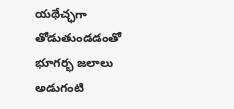యథేచ్ఛగా తోడుతుండడంతో భూగర్భ జలాలు అడుగంటి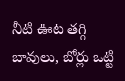నీటి ఊట తగ్గి బావులు, బోర్లు ఒట్టి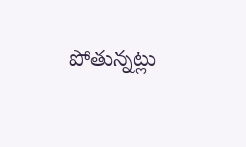పోతున్నట్లు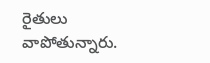రైతులు వాపోతున్నారు.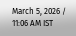March 5, 2026 / 11:06 AM IST